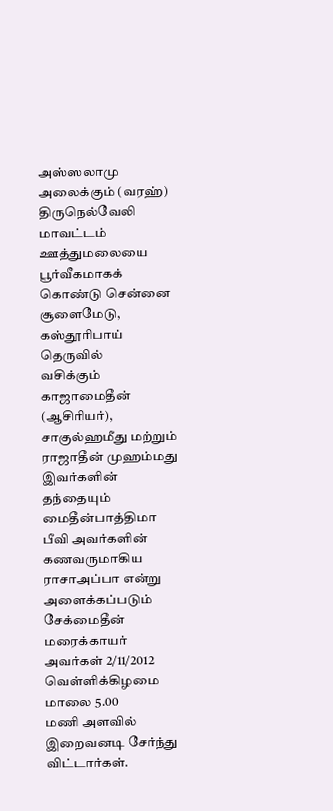அஸ்ஸலாமு அலைக்கும் (வரஹ்)
திருநெல்வேலி
மாவட்டம் ஊத்துமலையை பூர்வீகமாகக் கொண்டு சென்னை சூளைமேடு, கஸ்தூரிபாய் தெருவில்
வசிக்கும் காஜாமைதீன் (ஆசிரியர்), சாகுல்ஹமீது மற்றும் ராஜாதீன் முஹம்மது இவர்களின்
தந்தையும் மைதீன்பாத்திமா பீவி அவர்களின் கணவருமாகிய ராசாஅப்பா என்று
அளைக்கப்படும் சேக்மைதீன் மரைக்காயர் அவர்கள் 2/11/2012 வெள்ளிக்கிழமை மாலை 5.00
மணி அளவில் இறைவனடி சேர்ந்து விட்டார்கள்.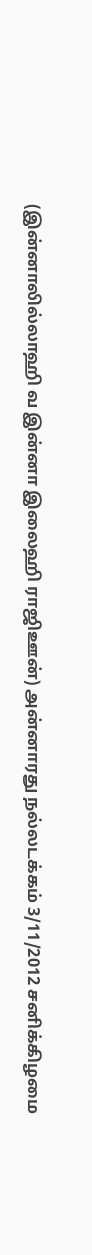(இன்னாலில்லாஹி வ இன்னா இலைஹி ராஜிஊன்) அன்னாரது நல்லடக்கம் 3/11/2012 சனிக்கிழமை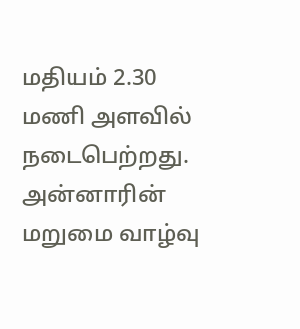மதியம் 2.30 மணி அளவில் நடைபெற்றது. அன்னாரின் மறுமை வாழ்வு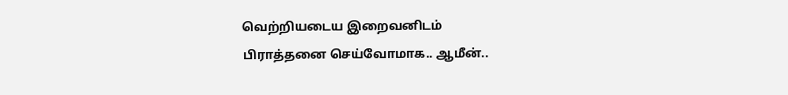வெற்றியடைய இறைவனிடம்
பிராத்தனை செய்வோமாக.. ஆமீன்..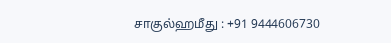சாகுல்ஹமீது : +91 9444606730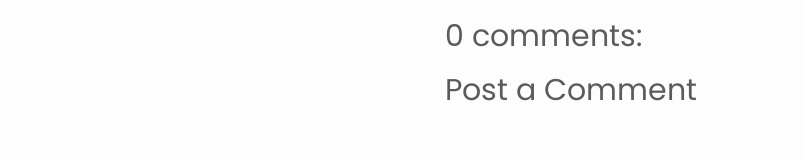0 comments:
Post a Comment